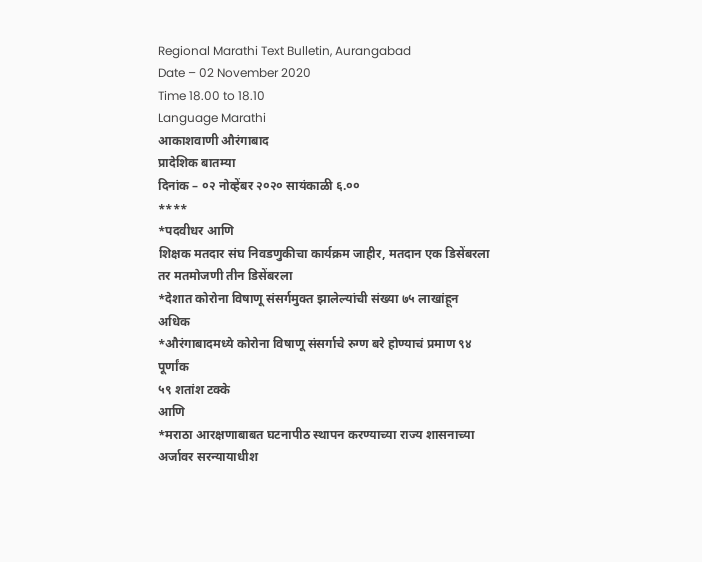Regional Marathi Text Bulletin, Aurangabad
Date – 02 November 2020
Time 18.00 to 18.10
Language Marathi
आकाशवाणी औरंगाबाद
प्रादेशिक बातम्या
दिनांक – ०२ नोव्हेंबर २०२० सायंकाळी ६.००
****
*पदवीधर आणि
शिक्षक मतदार संघ निवडणुकीचा कार्यक्रम जाहीर, मतदान एक डिसेंबरला
तर मतमोजणी तीन डिसेंबरला
*देशात कोरोना विषाणू संसर्गमुक्त झालेल्यांची संख्या ७५ लाखांहून अधिक
*औरंगाबादमध्ये कोरोना विषाणू संसर्गाचे रुग्ण बरे होण्याचं प्रमाण ९४ पूर्णांक
५९ शतांश टक्के
आणि
*मराठा आरक्षणाबाबत घटनापीठ स्थापन करण्याच्या राज्य शासनाच्या अर्जावर सरन्यायाधीश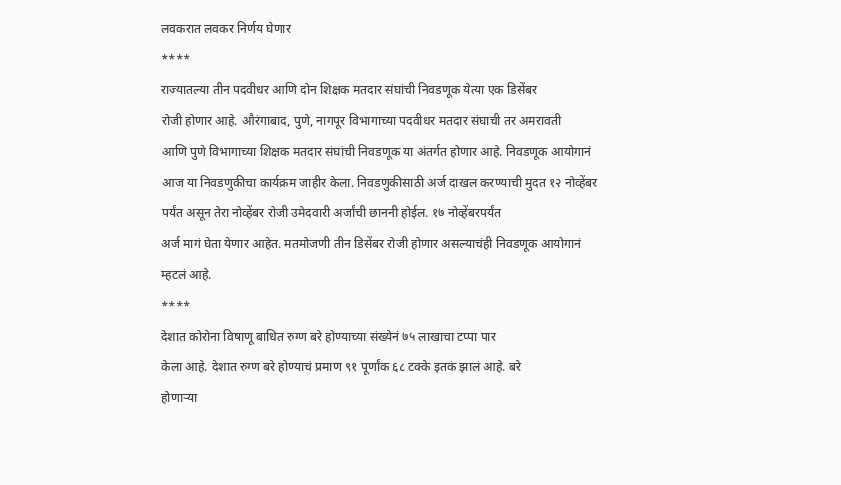लवकरात लवकर निर्णय घेणार
****
राज्यातल्या तीन पदवीधर आणि दोन शिक्षक मतदार संघांची निवडणूक येत्या एक डिसेंबर
रोजी होणार आहे. औरंगाबाद, पुणे, नागपूर विभागाच्या पदवीधर मतदार संघाची तर अमरावती
आणि पुणे विभागाच्या शिक्षक मतदार संघांची निवडणूक या अंतर्गत होणार आहे. निवडणूक आयोगानं
आज या निवडणुकीचा कार्यक्रम जाहीर केला. निवडणुकीसाठी अर्ज दाखल करण्याची मुदत १२ नोव्हेंबर
पर्यंत असून तेरा नोव्हेंबर रोजी उमेदवारी अर्जांची छाननी होईल. १७ नोव्हेंबरपर्यंत
अर्ज मागं घेता येणार आहेत. मतमोजणी तीन डिसेंबर रोजी होणार असल्याचंही निवडणूक आयोगानं
म्हटलं आहे.
****
देशात कोरोना विषाणू बाधित रुग्ण बरे होण्याच्या संख्येनं ७५ लाखाचा टप्पा पार
केला आहे. देशात रुग्ण बरे होण्याचं प्रमाण ९१ पूर्णांक ६८ टक्के इतकं झालं आहे. बरे
होणाऱ्या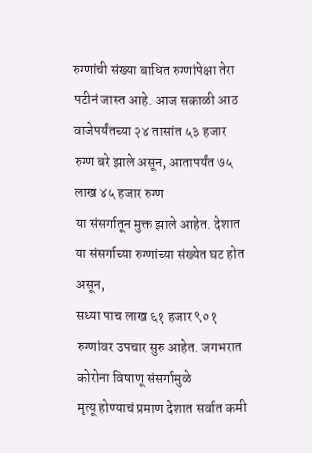रुग्णांची संख्या बाधित रुग्णांपेक्षा तेरा पटीनं जास्त आहे. आज सकाळी आठ
वाजेपर्यंतच्या २४ तासांत ५३ हजार रुग्ण बरे झाले असून, आतापर्यंत ७५ लाख ४५ हजार रुग्ण
या संसर्गातून मुक्त झाले आहेत. देशात या संसर्गाच्या रुग्णांच्या संख्येत घट होत असून,
सध्या पाच लाख ६१ हजार ९०१ रुग्णांवर उपचार सुरु आहेत. जगभरात कोरोना विषाणू संसर्गामुळे
मृत्यू होण्याचं प्रमाण देशात सर्वात कमी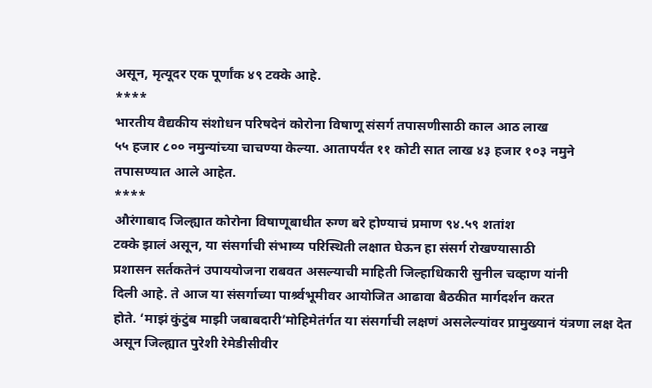असून, मृत्यूदर एक पूर्णांक ४९ टक्के आहे.
****
भारतीय वैद्यकीय संशोधन परिषदेनं कोरोना विषाणू संसर्ग तपासणीसाठी काल आठ लाख
५५ हजार ८०० नमुन्यांच्या चाचण्या केल्या. आतापर्यंत ११ कोटी सात लाख ४३ हजार १०३ नमुने
तपासण्यात आले आहेत.
****
औरंगाबाद जिल्ह्यात कोरोना विषाणूबाधीत रुग्ण बरे होण्याचं प्रमाण ९४.५९ शतांश
टक्के झालं असून, या संसर्गाची संभाव्य परिस्थिती लक्षात घेऊन हा संसर्ग रोखण्यासाठी
प्रशासन सर्तकतेनं उपाययोजना राबवत असल्याची माहिती जिल्हाधिकारी सुनील चव्हाण यांनी
दिली आहे. ते आज या संसर्गाच्या पार्श्र्वभूमीवर आयोजित आढावा बैठकीत मार्गदर्शन करत
होते. ‘माझं कुंटुंब माझी जबाबदारी’मोहिमेतंर्गत या संसर्गाची लक्षणं असलेल्यांवर प्रामुख्यानं यंत्रणा लक्ष देत
असून जिल्ह्यात पुरेशी रेमेडीसीवीर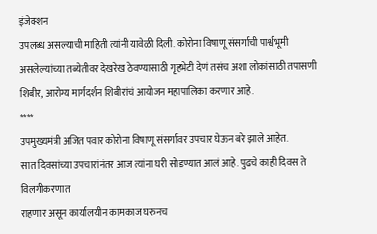इंजेक्शन
उपलब्ध असल्याची माहिती त्यांनी यावेळी दिली. कोरोना विषाणू संसर्गाची पार्श्वभूमी
असलेल्यांच्या तब्येतीवर देखरेख ठेवण्यासाठी गृहभेटी देणं तसंच अशा लोकांसाठी तपासणी
शिबीर, आरोग्य मार्गदर्शन शिबीरांचं आयोजन महापालिका करणार आहे.
****
उपमुख्यमंत्री अजित पवार कोरोना विषाणू संसर्गावर उपचार घेऊन बरे झाले आहेत.
सात दिवसांच्या उपचारांनंतर आज त्यांना घरी सोडण्यात आलं आहे. पुढचे काही दिवस ते विलगीकरणात
राहणार असून कार्यालयीन कामकाज घरुनच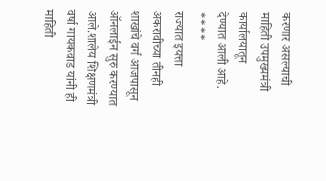करणार असल्याची माहिती उपमुख्यमंत्री कार्यालयातून
देण्यात आली आहे.
****
राज्यात इयत्ता अकरावीच्या तीनही शाखांचे वर्ग आजपासून ऑनलाईन सुरु करण्यात
आले.शालेय शिक्षणमंत्री वर्षा गायकवाड यांनी ही माहिती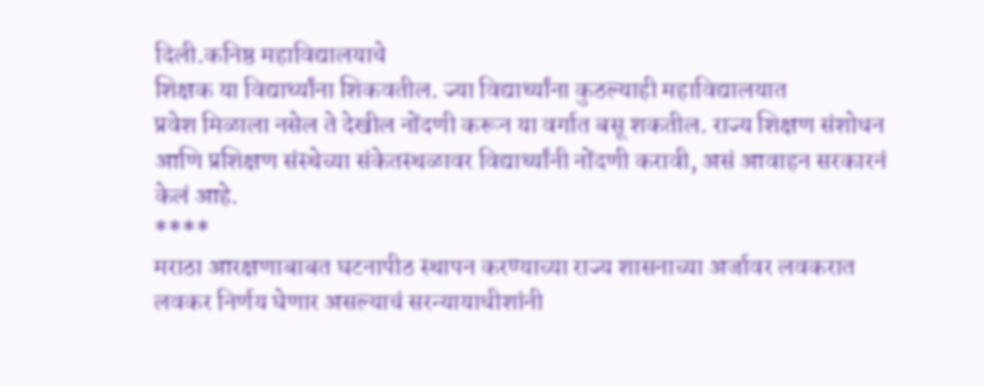दिली.कनिष्ठ महाविद्यालयाचे
शिक्षक या विद्यार्थ्यांना शिकवतील. ज्या विद्यार्थ्यांना कुठल्याही महाविद्यालयात
प्रवेश मिळाला नसेल ते देखील नोंदणी करून या वर्गात बसू शकतील. राज्य शिक्षण संशोधन
आणि प्रशिक्षण संस्थेच्या संकेतस्थळावर विद्यार्थ्यांनी नोंदणी करावी, असं आवाहन सरकारनं
केलं आहे.
****
मराठा आरक्षणाबाबत घटनापीठ स्थापन करण्याच्या राज्य शासनाच्या अर्जावर लवकरात
लवकर निर्णय घेणार असल्याचं सरन्यायाधीशांनी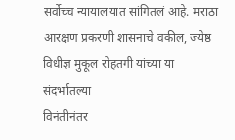सर्वोच्च न्यायालयात सांगितलं आहे. मराठा
आरक्षण प्रकरणी शासनाचे वकील, ज्येष्ठ विधीज्ञ मुकूल रोहतगी यांच्या या संदर्भातल्या
विनंतीनंतर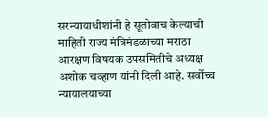सरन्यायाधीशांनी हे सूतोवाच केल्याची माहिती राज्य मंत्रिमंडळाच्या मराठा
आरक्षण विषयक उपसमितीचे अध्यक्ष अशोक चव्हाण यांनी दिली आहे. सर्वोच्च न्यायालयाच्या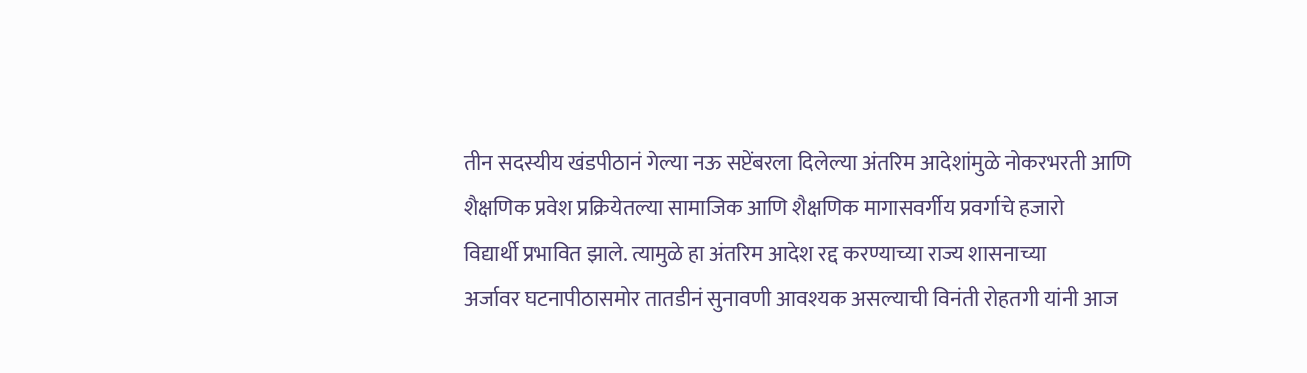तीन सदस्यीय खंडपीठानं गेल्या नऊ सप्टेंबरला दिलेल्या अंतरिम आदेशांमुळे नोकरभरती आणि
शैक्षणिक प्रवेश प्रक्रियेतल्या सामाजिक आणि शैक्षणिक मागासवर्गीय प्रवर्गाचे हजारो
विद्यार्थी प्रभावित झाले. त्यामुळे हा अंतरिम आदेश रद्द करण्याच्या राज्य शासनाच्या
अर्जावर घटनापीठासमोर तातडीनं सुनावणी आवश्यक असल्याची विनंती रोहतगी यांनी आज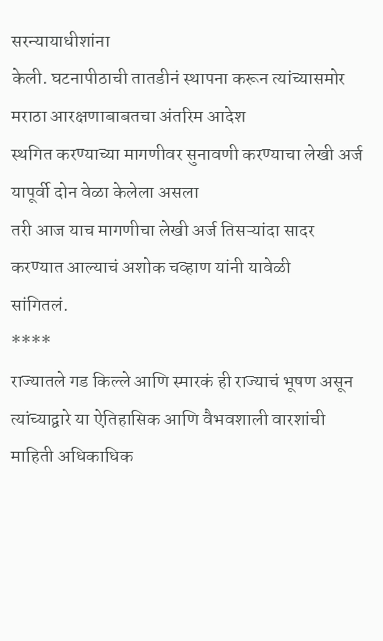सरन्यायाधीशांना
केली. घटनापीठाची तातडीनं स्थापना करून त्यांच्यासमोर मराठा आरक्षणाबाबतचा अंतरिम आदेश
स्थगित करण्याच्या मागणीवर सुनावणी करण्याचा लेखी अर्ज यापूर्वी दोन वेळा केलेला असला
तरी आज याच मागणीचा लेखी अर्ज तिसऱ्यांदा सादर करण्यात आल्याचं अशोक चव्हाण यांनी यावेळी
सांगितलं.
****
राज्यातले गड किल्ले आणि स्मारकं ही राज्याचं भूषण असून त्यांच्याद्वारे या ऐतिहासिक आणि वैभवशाली वारशांची माहिती अधिकाधिक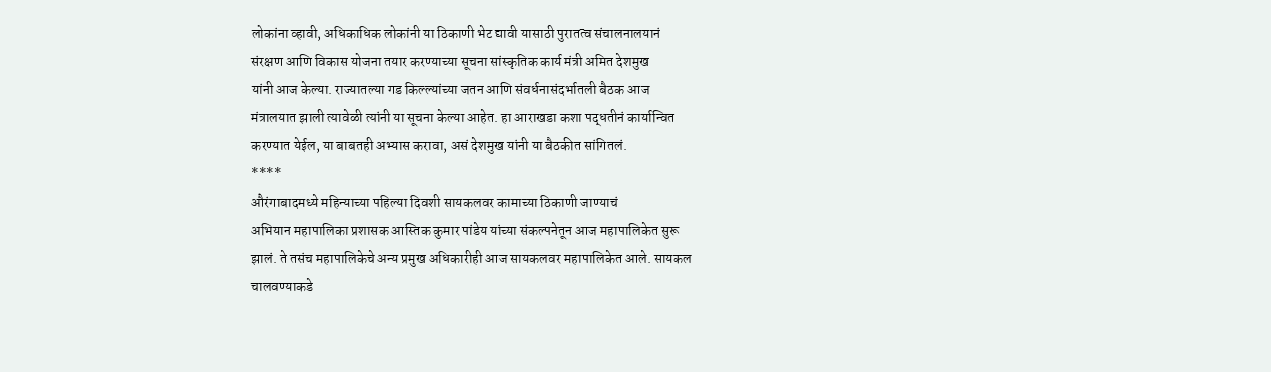लोकांना व्हावी, अधिकाधिक लोकांनी या ठिकाणी भेट द्यावी यासाठी पुरातत्व संचालनालयानं
संरक्षण आणि विकास योजना तयार करण्याच्या सूचना सांस्कृतिक कार्य मंत्री अमित देशमुख
यांनी आज केल्या. राज्यातल्या गड किल्ल्यांच्या जतन आणि संवर्धनासंदर्भातली बैठक आज
मंत्रालयात झाली त्यावेळी त्यांनी या सूचना केल्या आहेत. हा आराखडा कशा पद्धतीनं कार्यान्वित
करण्यात येईल, या बाबतही अभ्यास करावा, असं देशमुख यांनी या बैठकीत सांगितलं.
****
औरंगाबादमध्ये महिन्याच्या पहिल्या दिवशी सायकलवर कामाच्या ठिकाणी जाण्याचं
अभियान महापालिका प्रशासक आस्तिक कुमार पांडेय यांच्या संकल्पनेतून आज महापालिकेत सुरू
झालं. ते तसंच महापालिकेचे अन्य प्रमुख अधिकारीही आज सायकलवर महापालिकेत आले. सायकल
चालवण्याकडे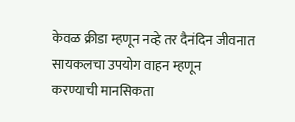केवळ क्रीडा म्हणून नव्हे तर दैनंदिन जीवनात सायकलचा उपयोग वाहन म्हणून
करण्याची मानसिकता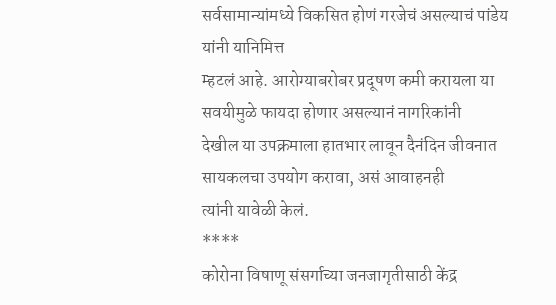सर्वसामान्यांमध्ये विकसित होणं गरजेचं असल्याचं पांडेय यांनी यानिमित्त
म्हटलं आहे. आरोग्याबरोबर प्रदूषण कमी करायला या सवयीमुळे फायदा होणार असल्यानं नागरिकांनी
देखील या उपक्रमाला हातभार लावून दैनंदिन जीवनात सायकलचा उपयोग करावा, असं आवाहनही
त्यांनी यावेळी केलं.
****
कोरोना विषाणू संसर्गाच्या जनजागृतीसाठी केंद्र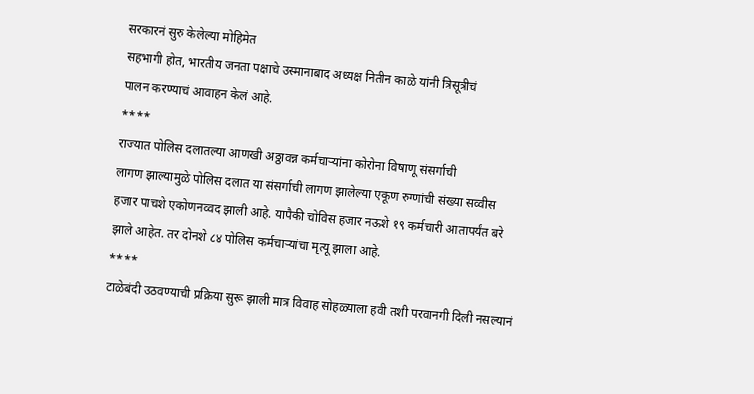सरकारनं सुरु केलेल्या मोहिमेत
सहभागी होत, भारतीय जनता पक्षाचे उस्मानाबाद अध्यक्ष नितीन काळे यांनी त्रिसूत्रीचं
पालन करण्याचं आवाहन केलं आहे.
****
राज्यात पोलिस दलातल्या आणखी अठ्ठावन्न कर्मचाऱ्यांना कोरोना विषाणू संसर्गाची
लागण झाल्यामुळे पोलिस दलात या संसर्गाची लागण झालेल्या एकूण रुग्णांची संख्या सव्वीस
हजार पाचशे एकोणनव्वद झाली आहे. यापैकी चोविस हजार नऊशे १९ कर्मचारी आतापर्यंत बरे
झाले आहेत. तर दोनशे ८४ पोलिस कर्मचाऱ्यांचा मृत्यू झाला आहे.
****
टाळेबंदी उठवण्याची प्रक्रिया सुरू झाली मात्र विवाह सोहळ्याला हवी तशी परवानगी दिली नसल्यानं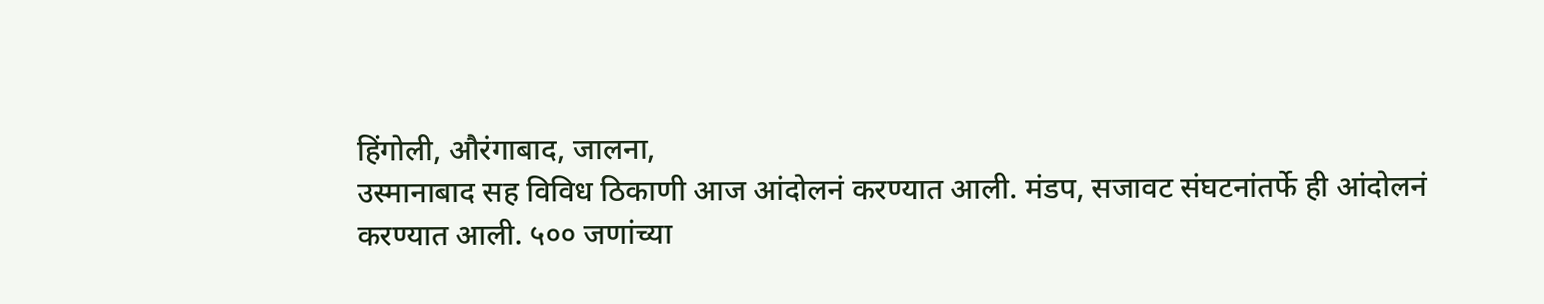हिंगोली, औरंगाबाद, जालना,
उस्मानाबाद सह विविध ठिकाणी आज आंदोलनं करण्यात आली. मंडप, सजावट संघटनांतर्फे ही आंदोलनं
करण्यात आली. ५०० जणांच्या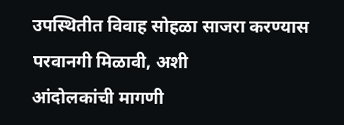उपस्थितीत विवाह सोहळा साजरा करण्यास परवानगी मिळावी, अशी
आंदोलकांची मागणी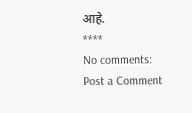आहे.
****
No comments:
Post a Comment